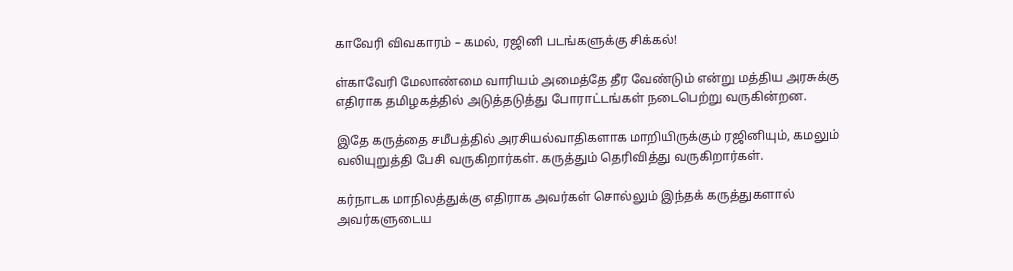காவேரி விவகாரம் – கமல், ரஜினி படங்களுக்கு சிக்கல்!

ள்காவேரி மேலாண்மை வாரியம் அமைத்தே தீர வேண்டும் என்று மத்திய அரசுக்கு எதிராக தமிழகத்தில் அடுத்தடுத்து போராட்டங்கள் நடைபெற்று வருகின்றன.

இதே கருத்தை சமீபத்தில் அரசியல்வாதிகளாக மாறியிருக்கும் ரஜினியும், கமலும் வலியுறுத்தி பேசி வருகிறார்கள். கருத்தும் தெரிவித்து வருகிறார்கள்.

கர்நாடக மாநிலத்துக்கு எதிராக அவர்கள் சொல்லும் இந்தக் கருத்துகளால் அவர்களுடைய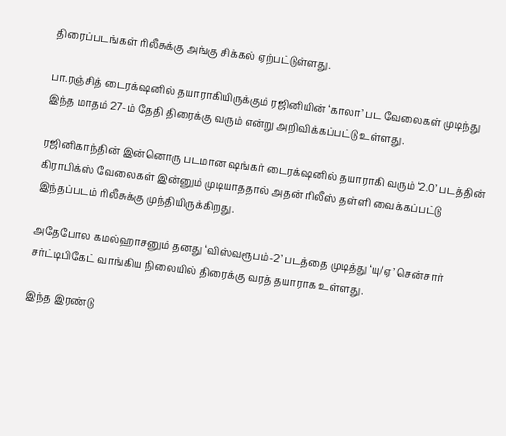திரைப்படங்கள் ரிலீசுக்கு அங்கு சிக்கல் ஏற்பட்டுள்ளது.

பா.ரஞ்சித் டைரக்‌ஷனில் தயாராகியிருக்கும் ரஜினியின் ‘காலா’ பட வேலைகள் முடிந்து இந்த மாதம் 27-ம் தேதி திரைக்கு வரும் என்று அறிவிக்கப்பட்டு உள்ளது.

ரஜினிகாந்தின் இன்னொரு படமான ஷங்கர் டைரக்‌ஷனில் தயாராகி வரும் ‘2.0’ படத்தின் கிராபிக்ஸ் வேலைகள் இன்னும் முடியாததால் அதன் ரிலீஸ் தள்ளி வைக்கப்பட்டு இந்தப்படம் ரிலீசுக்கு முந்தியிருக்கிறது.

அதேபோல கமல்ஹாசனும் தனது ‘விஸ்வரூபம்-2’ படத்தை முடித்து ‘யு/ஏ’ சென்சார் சர்ட்டிபிகேட் வாங்கிய நிலையில் திரைக்கு வரத் தயாராக உள்ளது.

இந்த இரண்டு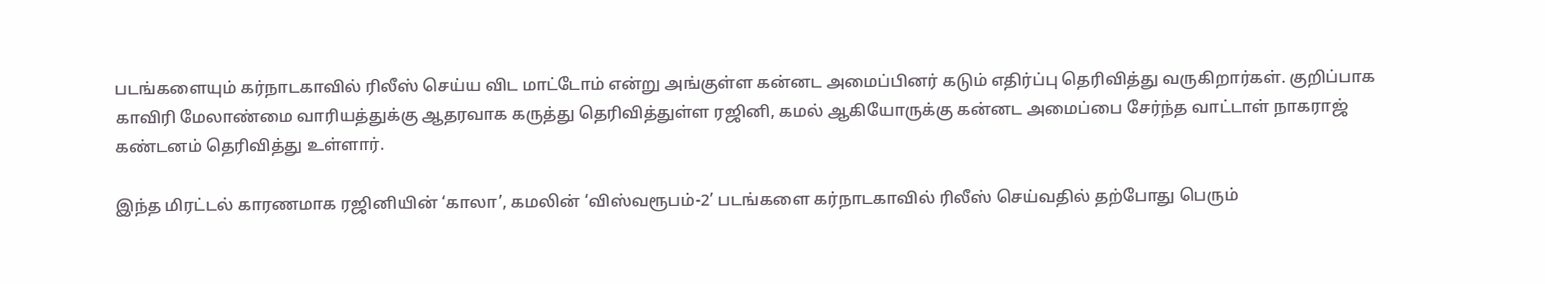படங்களையும் கர்நாடகாவில் ரிலீஸ் செய்ய விட மாட்டோம் என்று அங்குள்ள கன்னட அமைப்பினர் கடும் எதிர்ப்பு தெரிவித்து வருகிறார்கள். குறிப்பாக காவிரி மேலாண்மை வாரியத்துக்கு ஆதரவாக கருத்து தெரிவித்துள்ள ரஜினி, கமல் ஆகியோருக்கு கன்னட அமைப்பை சேர்ந்த வாட்டாள் நாகராஜ் கண்டனம் தெரிவித்து உள்ளார்.

இந்த மிரட்டல் காரணமாக ரஜினியின் ‘காலா’, கமலின் ‘விஸ்வரூபம்-2’ படங்களை கர்நாடகாவில் ரிலீஸ் செய்வதில் தற்போது பெரும்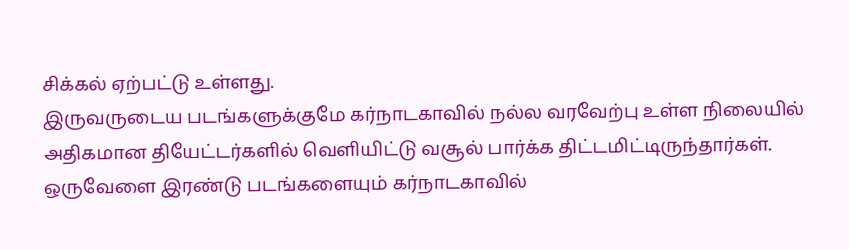சிக்கல் ஏற்பட்டு உள்ளது.
இருவருடைய படங்களுக்குமே கர்நாடகாவில் நல்ல வரவேற்பு உள்ள நிலையில் அதிகமான தியேட்டர்களில் வெளியிட்டு வசூல் பார்க்க திட்டமிட்டிருந்தார்கள். ஒருவேளை இரண்டு படங்களையும் கர்நாடகாவில்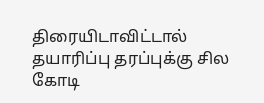திரையிடாவிட்டால் தயாரிப்பு தரப்புக்கு சில கோடி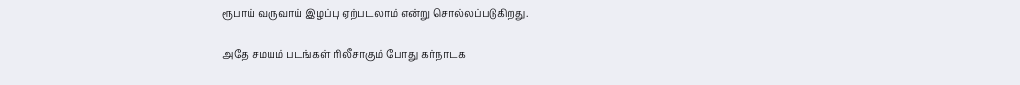ரூபாய் வருவாய் இழப்பு ஏற்படலாம் என்று சொல்லப்படுகிறது.

அதே சமயம் படங்கள் ரிலீசாகும் போது கர்நாடக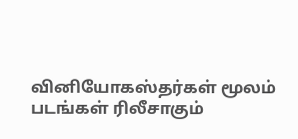வினியோகஸ்தர்கள் மூலம் படங்கள் ரிலீசாகும்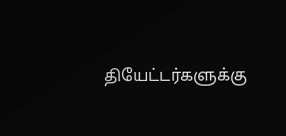தியேட்டர்களுக்கு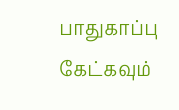பாதுகாப்பு கேட்கவும்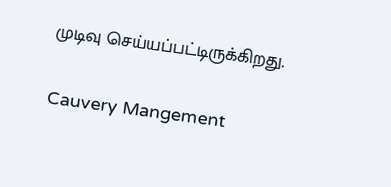முடிவு செய்யப்பட்டிருக்கிறது.

Cauvery Mangement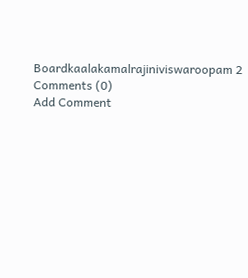Boardkaalakamalrajiniviswaroopam 2
Comments (0)
Add Comment